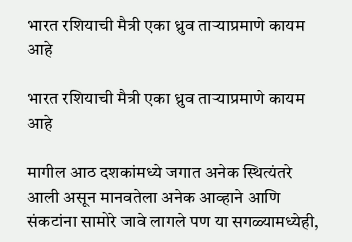भारत रशियाची मैत्री एका ध्रुव ताऱ्याप्रमाणे कायम आहे

भारत रशियाची मैत्री एका ध्रुव ताऱ्याप्रमाणे कायम आहे

मागील आठ दशकांमध्ये जगात अनेक स्थित्यंतरे आली असून मानवतेला अनेक आव्हाने आणि संकटांना सामोरे जावे लागले पण या सगळ्यामध्येही,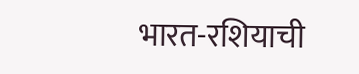भारत-रशियाची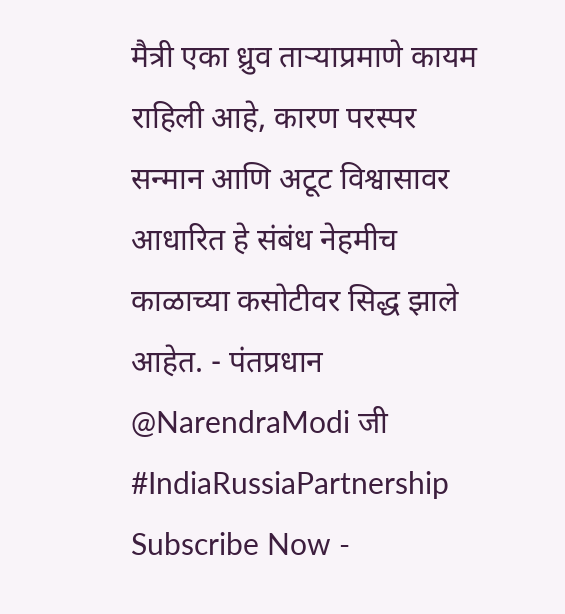मैत्री एका ध्रुव ताऱ्याप्रमाणे कायम राहिली आहे, कारण परस्पर सन्मान आणि अटूट विश्वासावर आधारित हे संबंध नेहमीच काळाच्या कसोटीवर सिद्ध झाले आहेत. - पंतप्रधान @NarendraModi जी #IndiaRussiaPartnership Subscribe Now -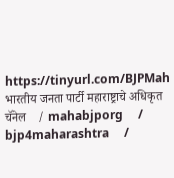https://tinyurl.com/BJPMah भारतीय जनता पार्टी महाराष्ट्राचे अधिकृत चॅनेल    / mahabjporg     / bjp4maharashtra     /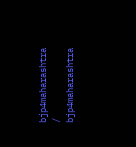bjp4maharashtra     / bjp4maharashtra